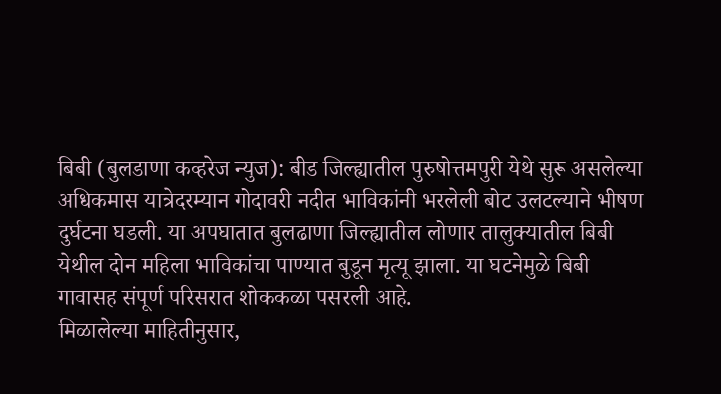बिबी (बुलडाणा कव्हरेज न्युज): बीड जिल्ह्यातील पुरुषोत्तमपुरी येथे सुरू असलेल्या अधिकमास यात्रेदरम्यान गोदावरी नदीत भाविकांनी भरलेली बोट उलटल्याने भीषण दुर्घटना घडली. या अपघातात बुलढाणा जिल्ह्यातील लोणार तालुक्यातील बिबी येथील दोन महिला भाविकांचा पाण्यात बुडून मृत्यू झाला. या घटनेमुळे बिबी गावासह संपूर्ण परिसरात शोककळा पसरली आहे.
मिळालेल्या माहितीनुसार,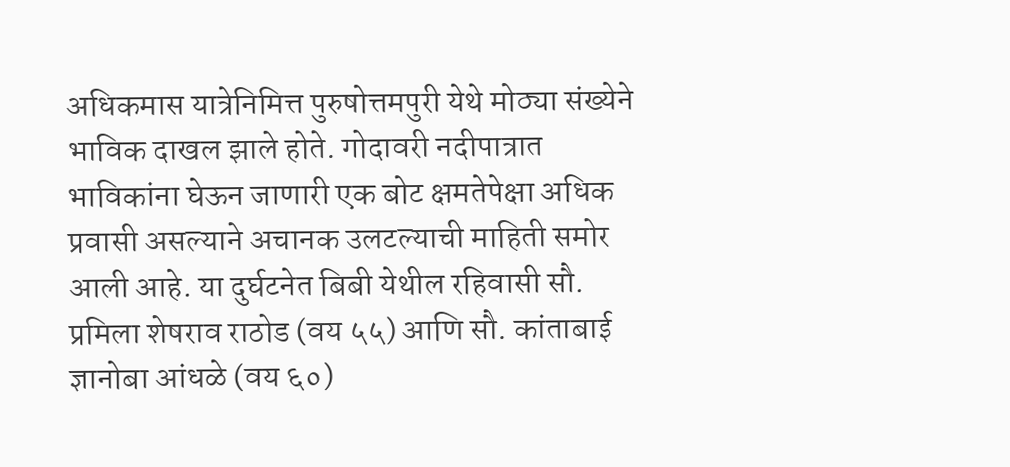अधिकमास यात्रेनिमित्त पुरुषोत्तमपुरी येथे मोठ्या संख्येने भाविक दाखल झाले होते. गोदावरी नदीपात्रात भाविकांना घेऊन जाणारी एक बोट क्षमतेपेक्षा अधिक प्रवासी असल्याने अचानक उलटल्याची माहिती समोर आली आहे. या दुर्घटनेत बिबी येथील रहिवासी सौ. प्रमिला शेषराव राठोड (वय ५५) आणि सौ. कांताबाई ज्ञानोबा आंधळे (वय ६०)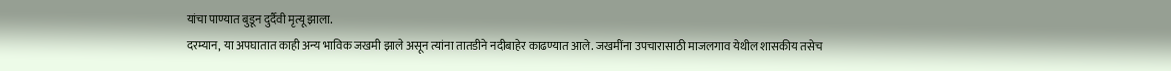यांचा पाण्यात बुडून दुर्दैवी मृत्यू झाला.
दरम्यान, या अपघातात काही अन्य भाविक जखमी झाले असून त्यांना तातडीने नदीबाहेर काढण्यात आले. जखमींना उपचारासाठी माजलगाव येथील शासकीय तसेच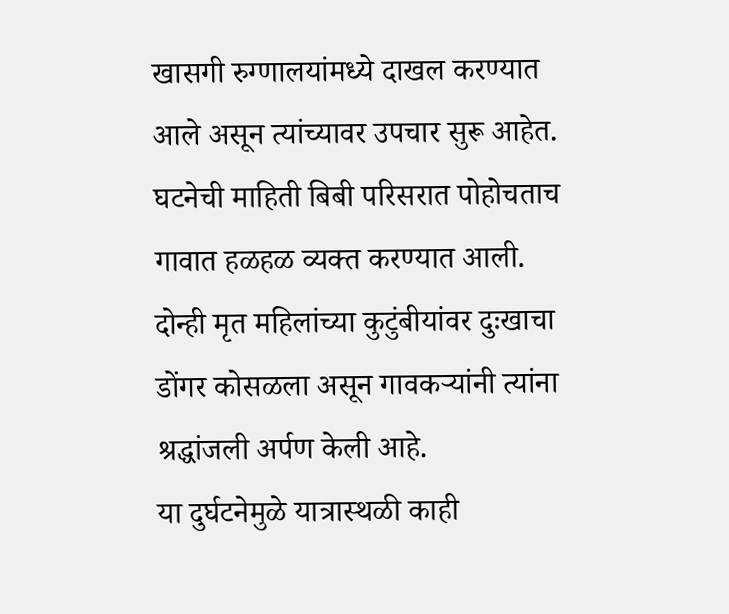खासगी रुग्णालयांमध्ये दाखल करण्यात आले असून त्यांच्यावर उपचार सुरू आहेत.
घटनेची माहिती बिबी परिसरात पोहोचताच गावात हळहळ व्यक्त करण्यात आली. दोन्ही मृत महिलांच्या कुटुंबीयांवर दुःखाचा डोंगर कोसळला असून गावकऱ्यांनी त्यांना श्रद्धांजली अर्पण केली आहे.
या दुर्घटनेमुळे यात्रास्थळी काही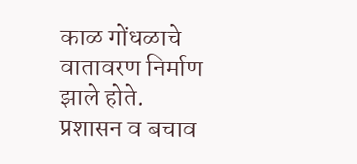काळ गोंधळाचे वातावरण निर्माण झाले होते. प्रशासन व बचाव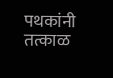पथकांनी तत्काळ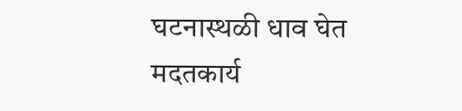घटनास्थळी धाव घेत मदतकार्य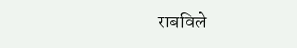राबविले